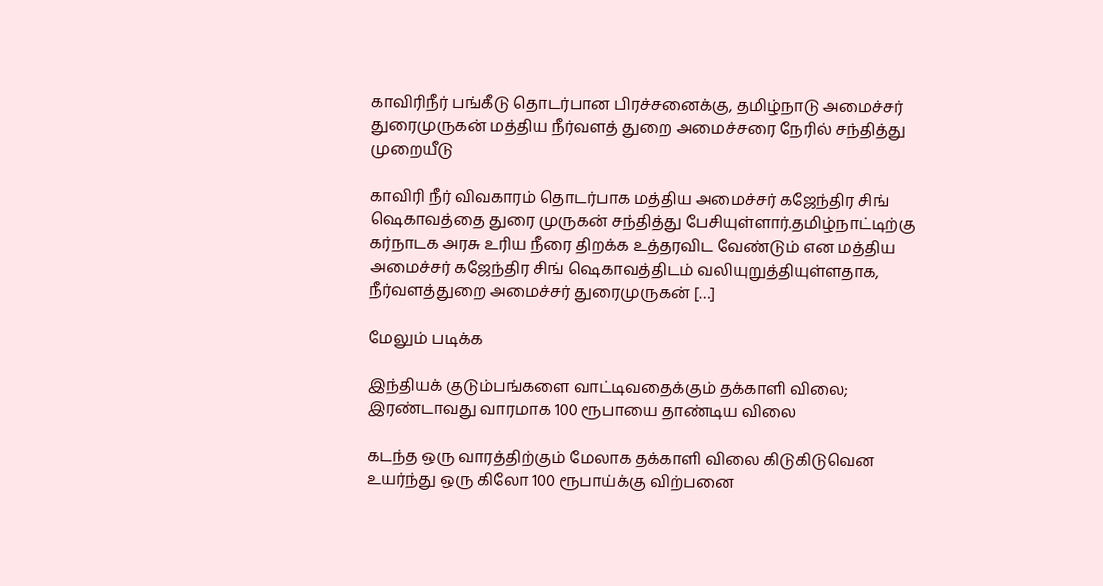காவிரிநீர் பங்கீடு தொடர்பான பிரச்சனைக்கு, தமிழ்நாடு அமைச்சர் துரைமுருகன் மத்திய நீர்வளத் துறை அமைச்சரை நேரில் சந்தித்து முறையீடு

காவிரி நீர் விவகாரம் தொடர்பாக மத்திய அமைச்சர் கஜேந்திர சிங் ஷெகாவத்தை துரை முருகன் சந்தித்து பேசியுள்ளார்.தமிழ்நாட்டிற்கு கர்நாடக அரசு உரிய நீரை திறக்க உத்தரவிட வேண்டும் என மத்திய அமைச்சர் கஜேந்திர சிங் ஷெகாவத்திடம் வலியுறுத்தியுள்ளதாக, நீர்வளத்துறை அமைச்சர் துரைமுருகன் […]

மேலும் படிக்க

இந்தியக் குடும்பங்களை வாட்டிவதைக்கும் தக்காளி விலை; இரண்டாவது வாரமாக 100 ரூபாயை தாண்டிய விலை

கடந்த ஒரு வாரத்திற்கும் மேலாக தக்காளி விலை கிடுகிடுவென உயர்ந்து ஒரு கிலோ 100 ரூபாய்க்கு விற்பனை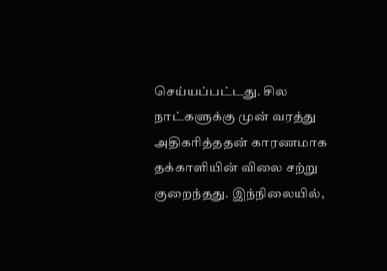செய்யப்பட்டது. சில நாட்களுக்கு முன் வரத்து அதிகரித்ததன் காரணமாக தக்காளியின் விலை சற்று குறைந்தது. இந்நிலையில்,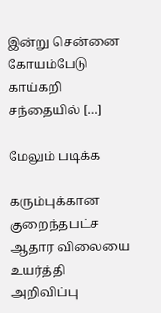இன்று சென்னை கோயம்பேடு காய்கறி சந்தையில் […]

மேலும் படிக்க

கரும்புக்கான குறைந்தபட்ச ஆதார விலையை உயர்த்தி அறிவிப்பு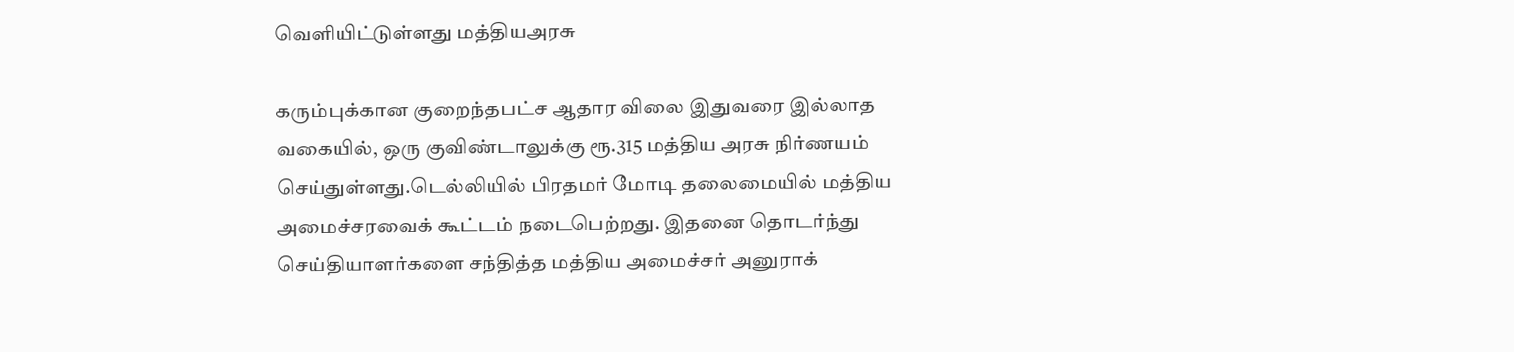வெளியிட்டுள்ளது மத்தியஅரசு

கரும்புக்கான குறைந்தபட்ச ஆதார விலை இதுவரை இல்லாத வகையில், ஒரு குவிண்டாலுக்கு ரூ.315 மத்திய அரசு நிர்ணயம் செய்துள்ளது.டெல்லியில் பிரதமர் மோடி தலைமையில் மத்திய அமைச்சரவைக் கூட்டம் நடைபெற்றது. இதனை தொடர்ந்து செய்தியாளர்களை சந்தித்த மத்திய அமைச்சர் அனுராக்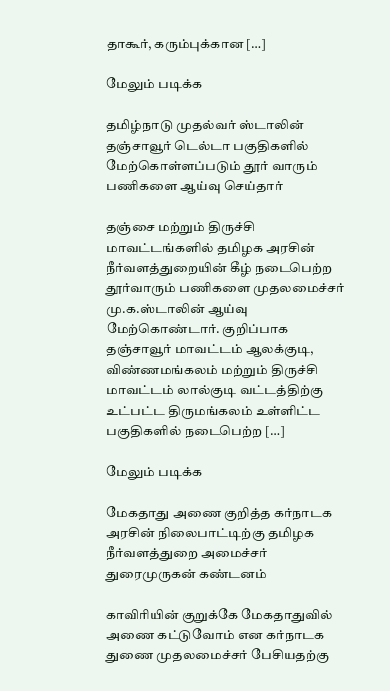தாகூர், கரும்புக்கான […]

மேலும் படிக்க

தமிழ்நாடு முதல்வர் ஸ்டாலின் தஞ்சாவூர் டெல்டா பகுதிகளில் மேற்கொள்ளப்படும் தூர் வாரும் பணிகளை ஆய்வு செய்தார்

தஞ்சை மற்றும் திருச்சி மாவட்டங்களில் தமிழக அரசின் நீர்வளத்துறையின் கீழ் நடைபெற்ற தூர்வாரும் பணிகளை முதலமைச்சர் மு.க.ஸ்டாலின் ஆய்வு மேற்கொண்டார். குறிப்பாக தஞ்சாவூர் மாவட்டம் ஆலக்குடி, விண்ணமங்கலம் மற்றும் திருச்சி மாவட்டம் லால்குடி வட்டத்திற்கு உட்பட்ட திருமங்கலம் உள்ளிட்ட பகுதிகளில் நடைபெற்ற […]

மேலும் படிக்க

மேகதாது அணை குறித்த கர்நாடக அரசின் நிலைபாட்டிற்கு தமிழக நீர்வளத்துறை அமைச்சர் துரைமுருகன் கண்டனம்

காவிரியின் குறுக்கே மேகதாதுவில் அணை கட்டுவோம் என கர்நாடக துணை முதலமைச்சர் பேசியதற்கு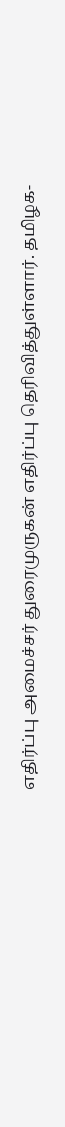எதிர்ப்பு அமைச்சர் துரைமுருகன் எதிர்ப்பு தெரிவித்துள்ளார். தமிழக-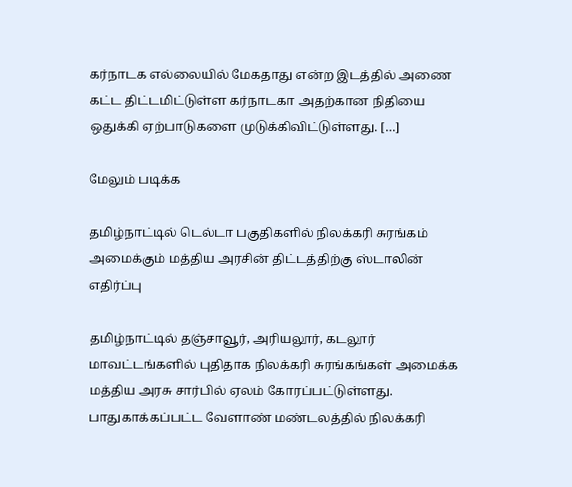கர்நாடக எல்லையில் மேகதாது என்ற இடத்தில் அணை கட்ட திட்டமிட்டுள்ள கர்நாடகா அதற்கான நிதியை ஒதுக்கி ஏற்பாடுகளை முடுக்கிவிட்டுள்ளது. […]

மேலும் படிக்க

தமிழ்நாட்டில் டெல்டா பகுதிகளில் நிலக்கரி சுரங்கம் அமைக்கும் மத்திய அரசின் திட்டத்திற்கு ஸ்டாலின் எதிர்ப்பு

தமிழ்நாட்டில் தஞ்சாவூர், அரியலூர், கடலூர் மாவட்டங்களில் புதிதாக நிலக்கரி சுரங்கங்கள் அமைக்க மத்திய அரசு சார்பில் ஏலம் கோரப்பட்டுள்ளது. பாதுகாக்கப்பட்ட வேளாண் மண்டலத்தில் நிலக்கரி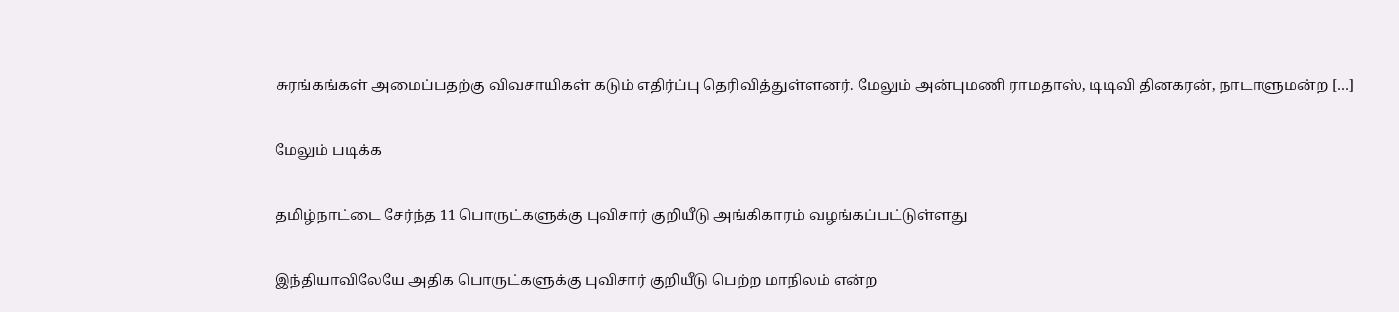சுரங்கங்கள் அமைப்பதற்கு விவசாயிகள் கடும் எதிர்ப்பு தெரிவித்துள்ளனர். மேலும் அன்புமணி ராமதாஸ், டிடிவி தினகரன், நாடாளுமன்ற […]

மேலும் படிக்க

தமிழ்நாட்டை சேர்ந்த 11 பொருட்களுக்கு புவிசார் குறியீடு அங்கிகாரம் வழங்கப்பட்டுள்ளது

இந்தியாவிலேயே அதிக பொருட்களுக்கு புவிசார் குறியீடு பெற்ற மாநிலம் என்ற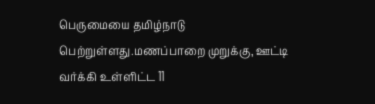பெருமையை தமிழ்நாடு பெற்றுள்ளது.மணப்பாறை முறுக்கு, ஊட்டி வர்க்கி உள்ளிட்ட 11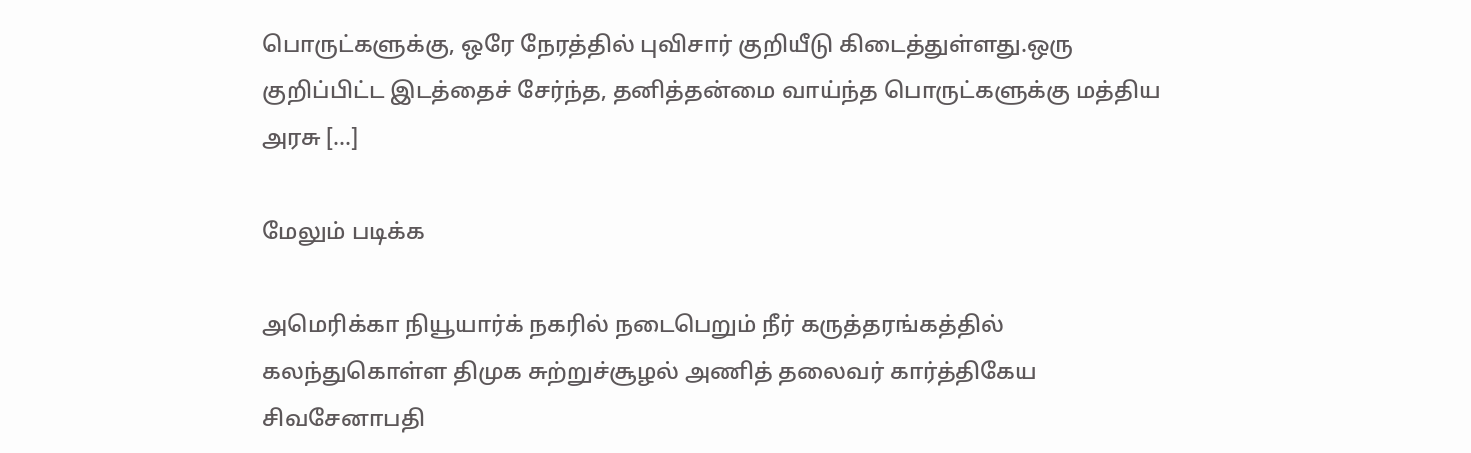பொருட்களுக்கு, ஒரே நேரத்தில் புவிசார் குறியீடு கிடைத்துள்ளது.ஒரு குறிப்பிட்ட இடத்தைச் சேர்ந்த, தனித்தன்மை வாய்ந்த பொருட்களுக்கு மத்திய அரசு […]

மேலும் படிக்க

அமெரிக்கா நியூயார்க் நகரில் நடைபெறும் நீர் கருத்தரங்கத்தில் கலந்துகொள்ள திமுக சுற்றுச்சூழல் அணித் தலைவர் கார்த்திகேய சிவசேனாபதி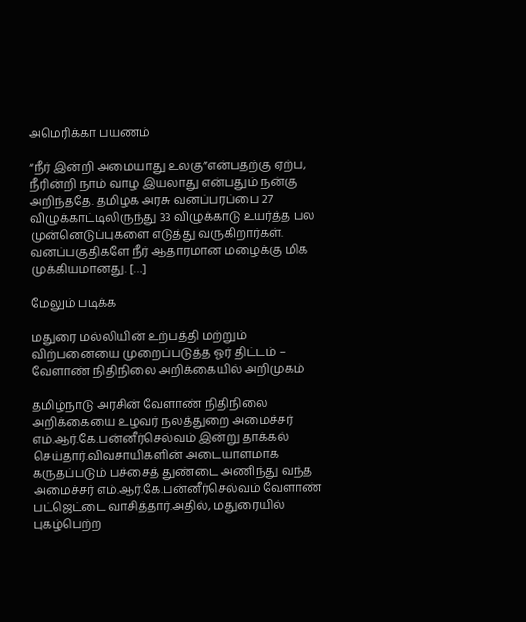அமெரிக்கா பயணம்

“நீ‌ர் இ‌ன்‌றி அமையாது உலகு”எ‌ன்பத‌ற்கு ஏ‌ற்ப, நீ‌ரி‌ன்‌றி நா‌ம் வாழ இயலாது எ‌ன்பது‌ம் ந‌ன்கு அ‌றி‌ந்ததே. தமிழக அரசு வனப்பரப்பை 27 விழுக்காட்டிலிருந்து 33 விழுக்காடு உயர்த்த பல முன்னெடுப்புகளை எடுத்து வருகிறார்கள். வனப்பகுதிகளே நீர் ஆதாரமான மழைக்கு மிக முக்கியமானது. […]

மேலும் படிக்க

மதுரை மல்லியின் உற்பத்தி மற்றும் விற்பனையை முறைப்படுத்த ஓர் திட்டம் – வேளாண் நிதிநிலை அறிக்கையில் அறிமுகம்

தமிழ்நாடு அரசின் வேளாண் நிதிநிலை அறிக்கையை உழவர் நலத்துறை அமைச்சர் எம்.ஆர்.கே.பன்னீர்செல்வம் இன்று தாக்கல் செய்தார்.விவசாயிகளின் அடையாளமாக கருதப்படும் பச்சைத் துண்டை அணிந்து வந்த அமைச்சர் எம்.ஆர்.கே.பன்னீர்செல்வம் வேளாண் பட்ஜெட்டை வாசித்தார்.அதில், மதுரையில் புகழ்பெற்ற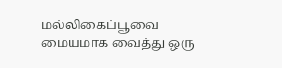மல்லிகைப்பூவை மையமாக வைத்து ஒரு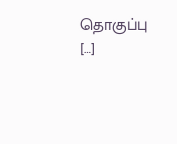தொகுப்பு […]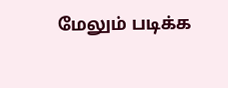மேலும் படிக்க